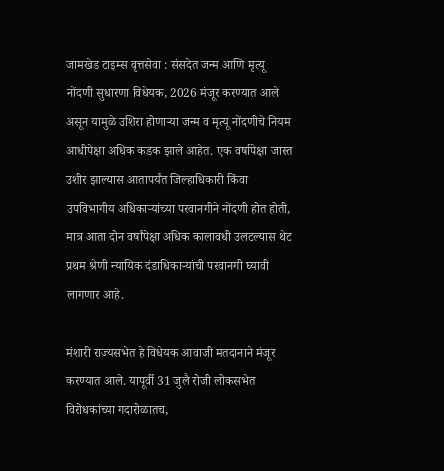जामखेड टाइम्स वृत्तसेवा : संसदेत जन्म आणि मृत्यू नोंदणी सुधारणा विधेयक, 2026 मंजूर करण्यात आले असून यामुळे उशिरा होणाऱ्या जन्म व मृत्यू नोंदणीचे नियम आधीपेक्षा अधिक कडक झाले आहेत. एक वर्षापेक्षा जास्त उशीर झाल्यास आतापर्यंत जिल्हाधिकारी किंवा उपविभागीय अधिकाऱ्यांच्या परवानगीने नोंदणी होत होती, मात्र आता दोन वर्षांपेक्षा अधिक कालावधी उलटल्यास थेट प्रथम श्रेणी न्यायिक दंडाधिकाऱ्यांची परवानगी घ्यावी लागणार आहे.

मंशारी राज्यसभेत हे विधेयक आवाजी मतदानाने मंजूर करण्यात आले. यापूर्वी 31 जुलै रोजी लोकसभेत विरोधकांच्या गदारोळातच,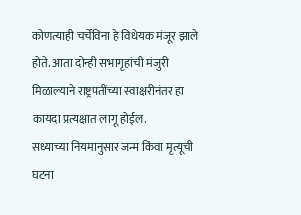कोणत्याही चर्चेविना हे विधेयक मंजूर झाले होते. आता दोन्ही सभागृहांची मंजुरी मिळाल्याने राष्ट्रपतींच्या स्वाक्षरीनंतर हा कायदा प्रत्यक्षात लागू होईल.
सध्याच्या नियमानुसार जन्म किंवा मृत्यूची घटना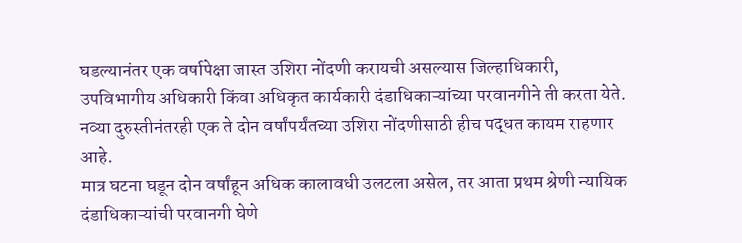घडल्यानंतर एक वर्षापेक्षा जास्त उशिरा नोंदणी करायची असल्यास जिल्हाधिकारी, उपविभागीय अधिकारी किंवा अधिकृत कार्यकारी दंडाधिकाऱ्यांच्या परवानगीने ती करता येते. नव्या दुरुस्तीनंतरही एक ते दोन वर्षांपर्यंतच्या उशिरा नोंदणीसाठी हीच पद्धत कायम राहणार आहे.
मात्र घटना घडून दोन वर्षांहून अधिक कालावधी उलटला असेल, तर आता प्रथम श्रेणी न्यायिक दंडाधिकाऱ्यांची परवानगी घेणे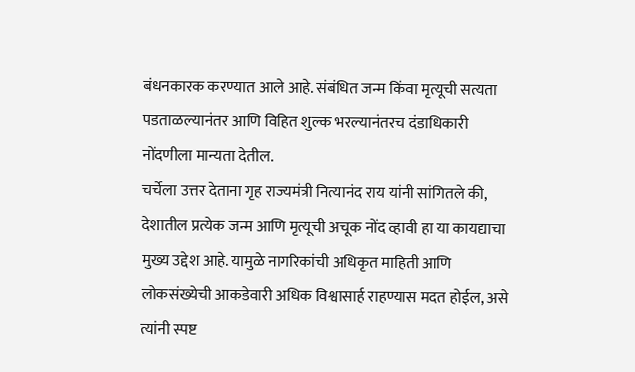बंधनकारक करण्यात आले आहे. संबंधित जन्म किंवा मृत्यूची सत्यता पडताळल्यानंतर आणि विहित शुल्क भरल्यानंतरच दंडाधिकारी नोंदणीला मान्यता देतील.
चर्चेला उत्तर देताना गृह राज्यमंत्री नित्यानंद राय यांनी सांगितले की, देशातील प्रत्येक जन्म आणि मृत्यूची अचूक नोंद व्हावी हा या कायद्याचा मुख्य उद्देश आहे. यामुळे नागरिकांची अधिकृत माहिती आणि लोकसंख्येची आकडेवारी अधिक विश्वासार्ह राहण्यास मदत होईल, असे त्यांनी स्पष्ट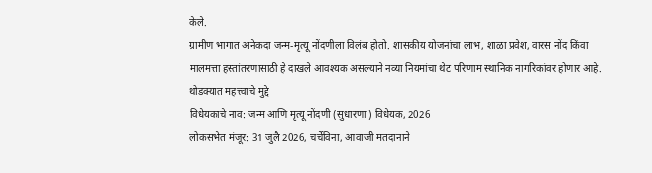केले.
ग्रामीण भागात अनेकदा जन्म-मृत्यू नोंदणीला विलंब होतो. शासकीय योजनांचा लाभ, शाळा प्रवेश, वारस नोंद किंवा मालमत्ता हस्तांतरणासाठी हे दाखले आवश्यक असल्याने नव्या नियमांचा थेट परिणाम स्थानिक नागरिकांवर होणार आहे.
थोडक्यात महत्त्वाचे मुद्दे
विधेयकाचे नाव: जन्म आणि मृत्यू नोंदणी (सुधारणा) विधेयक, 2026
लोकसभेत मंजूर: 31 जुलै 2026, चर्चेविना, आवाजी मतदानाने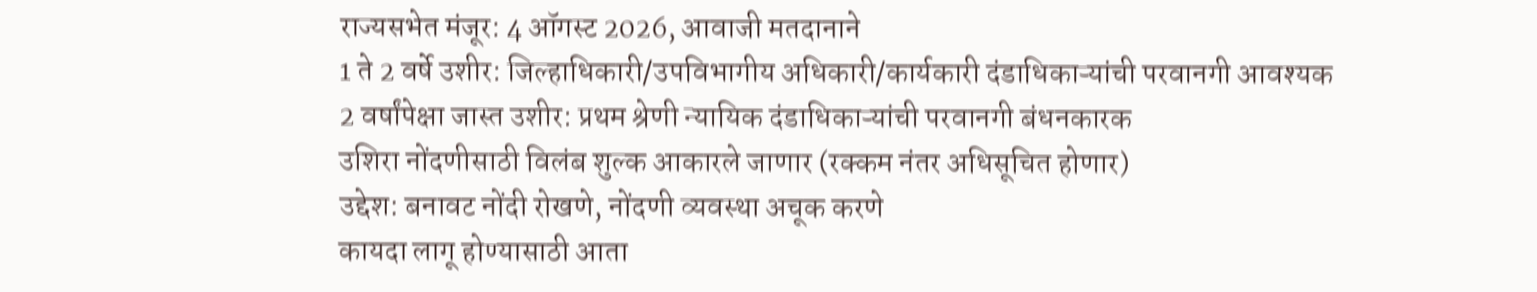राज्यसभेत मंजूर: 4 ऑगस्ट 2026, आवाजी मतदानाने
1 ते 2 वर्षे उशीर: जिल्हाधिकारी/उपविभागीय अधिकारी/कार्यकारी दंडाधिकाऱ्यांची परवानगी आवश्यक
2 वर्षांपेक्षा जास्त उशीर: प्रथम श्रेणी न्यायिक दंडाधिकाऱ्यांची परवानगी बंधनकारक
उशिरा नोंदणीसाठी विलंब शुल्क आकारले जाणार (रक्कम नंतर अधिसूचित होणार)
उद्देश: बनावट नोंदी रोखणे, नोंदणी व्यवस्था अचूक करणे
कायदा लागू होण्यासाठी आता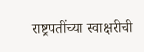राष्ट्रपतींच्या स्वाक्षरीची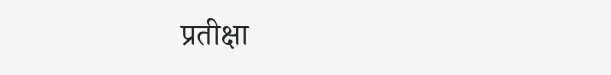प्रतीक्षा